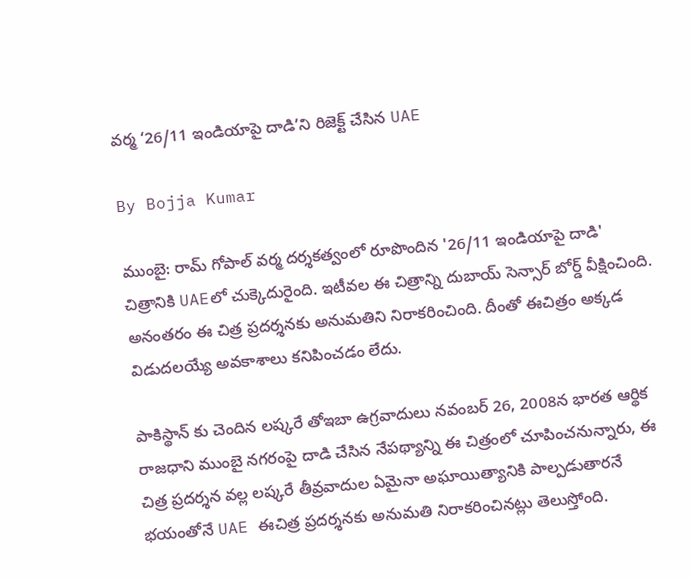వర్మ ‘26/11 ఇండియాపై దాడి’ని రిజెక్ట్ చేసిన UAE

By Bojja Kumar

ముంబై: రామ్ గోపాల్ వర్మ దర్శకత్వంలో రూపొందిన '26/11 ఇండియాపై దాడి' చిత్రానికి UAEలో చుక్కెదురైంది. ఇటీవల ఈ చిత్రాన్ని దుబాయ్ సెన్సార్ బోర్డ్ వీక్షించింది. అనంతరం ఈ చిత్ర ప్రదర్శనకు అనుమతిని నిరాకరించింది. దీంతో ఈచిత్రం అక్కడ విడుదలయ్యే అవకాశాలు కనిపించడం లేదు.

పాకిస్థాన్ కు చెందిన లష్కరే తోఇబా ఉగ్రవాదులు నవంబర్ 26, 2008న భారత ఆర్థిక రాజధాని ముంబై నగరంపై దాడి చేసిన నేపథ్యాన్ని ఈ చిత్రంలో చూపించనున్నారు, ఈ చిత్ర ప్రదర్శన వల్ల లష్కరే తీవ్రవాదుల ఏమైనా అఘాయిత్యానికి పాల్పడుతారనే భయంతోనే UAE ఈచిత్ర ప్రదర్శనకు అనుమతి నిరాకరించినట్లు తెలుస్తోంది.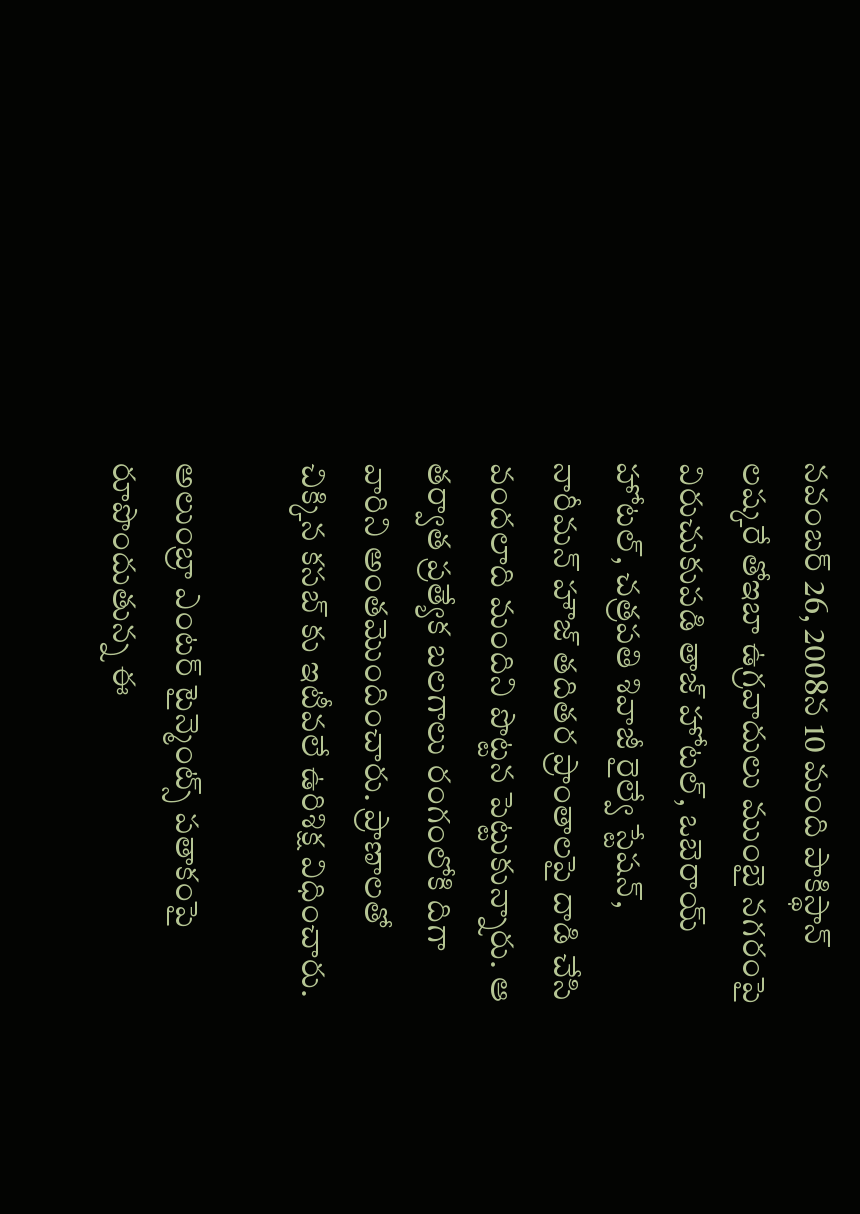నవంబర్ 26, 2008న 10 మంది పాకిస్థాన్ లష్కరే తోఇబా ఉగ్రవాదులు ముంబై నగరంపై విరుచుకుపడి తాజ్ హోటల్, ఒబెరాయ్ హోటల్, చత్రపతి శివాజీ రైల్వే స్టేషన్, నారీమన్ హౌజ్ తదితర ప్రాంతాలపై దాడి చేసి వందలాది మందిని పొట్టన పెట్టుకున్నారు. ఆ తర్వాత ప్రత్యేక బలగాలు రంగంలోకి దిగా వారిని అంతమొందించారు. ప్రాణాలతో చిక్కిన కసబ్ కు ఇటీవలే ఉరిశిక్ష విధించారు.

అలుంబ్రా ఎంటర్ టైన్మెంట్స్ పతాకంపై రూపొందుతున్న ఈ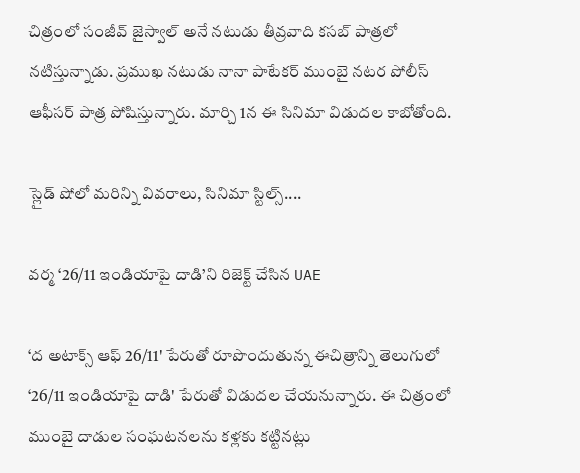చిత్రంలో సంజీవ్ జైస్వాల్ అనే నటుడు తీవ్రవాది కసబ్ పాత్రలో నటిస్తున్నాడు. ప్రముఖ నటుడు నానా పాటేకర్ ముంబై నటర పోలీస్ ఆఫీసర్ పాత్ర పోషిస్తున్నారు. మార్చి 1న ఈ సినిమా విడుదల కాబోతోంది.

స్లైడ్ షోలో మరిన్ని వివరాలు, సినిమా స్టిల్స్....

వర్మ ‘26/11 ఇండియాపై దాడి’ని రిజెక్ట్ చేసిన UAE

‘ద అటాక్స్ ఆఫ్ 26/11' పేరుతో రూపొందుతున్న ఈచిత్రాన్ని తెలుగులో ‘26/11 ఇండియాపై దాడి' పేరుతో విడుదల చేయనున్నారు. ఈ చిత్రంలో ముంబై దాడుల సంఘటనలను కళ్లకు కట్టినట్లు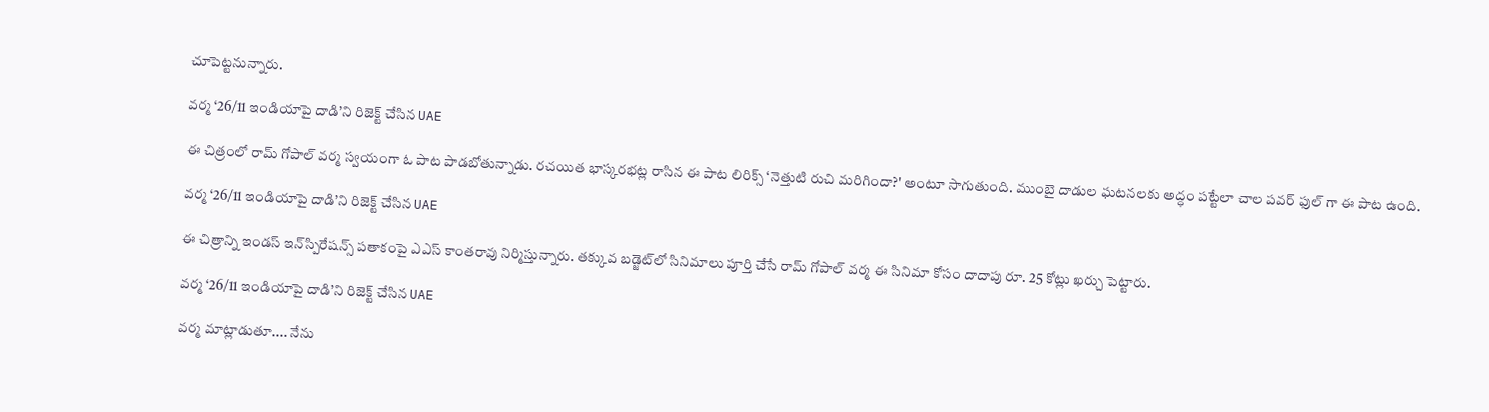చూపెట్టనున్నారు.

వర్మ ‘26/11 ఇండియాపై దాడి’ని రిజెక్ట్ చేసిన UAE

ఈ చిత్రంలో రామ్ గోపాల్ వర్మ స్వయంగా ఓ పాట పాడబోతున్నాడు. రచయిత భాస్కరభట్ల రాసిన ఈ పాట లిరిక్స్ ‘నెత్తుటి రుచి మరిగిందా?' అంటూ సాగుతుంది. ముంబై దాడుల ఘటనలకు అద్ధం పట్టేలా చాల పవర్ ఫుల్ గా ఈ పాట ఉంది.

వర్మ ‘26/11 ఇండియాపై దాడి’ని రిజెక్ట్ చేసిన UAE

ఈ చిత్రాన్ని ఇండస్ ఇన్‌స్పిరేషన్స్ పతాకంపై ఎఎస్ కాంతరావు నిర్మిస్తున్నారు. తక్కువ బడ్జెట్‌లో సినిమాలు పూర్తి చేసే రామ్ గోపాల్ వర్మ ఈ సినిమా కోసం దాదాపు రూ. 25 కోట్లు ఖర్చు పెట్టారు.

వర్మ ‘26/11 ఇండియాపై దాడి’ని రిజెక్ట్ చేసిన UAE

వర్మ మాట్లాడుతూ.... నేను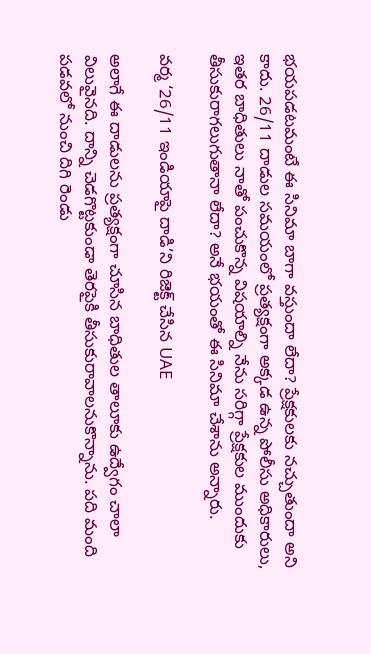భయపడటమంటే ఈ సినిమా బాగా వస్తుందా లేదా? ప్రేక్షకులకు నచ్చుతుందా అని కాదు. 26/11 దాడుల సమయంలో ప్రత్యక్షంగా అక్కడ ఉన్న పోలీసు అధికారులు, ఇతర బాధితులు నాతో పంచుకొన్న విషయాల్ని నేను సరిగ్గా ప్రేక్షకుల ముందుకు తీసుకురాగలుగుతానా లేదా? అనే భయంతో ఈ సినిమా చేశాను అన్నారు.

వర్మ ‘26/11 ఇండియాపై దాడి’ని రిజెక్ట్ చేసిన UAE

అలాగే ఈ దాడులను ప్రత్యక్షంగా చూసిన బాధితుల తాలూకు ఉద్వేగం చాలా విలువైనది. దాన్ని చెడగొట్టకుండా తెరపైకి తీసుకురావాలనుకొన్నాను. పది మంది పడవలో నుంచి దిగి రెండు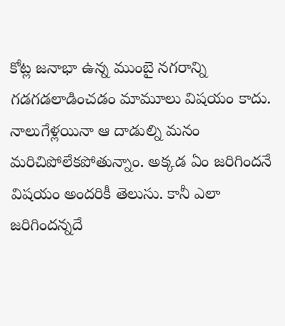కోట్ల జనాభా ఉన్న ముంబై నగరాన్ని గడగడలాడించడం మామూలు విషయం కాదు. నాలుగేళ్లయినా ఆ దాడుల్ని మనం మరిచిపోలేకపోతున్నాం. అక్కడ ఏం జరిగిందనే విషయం అందరికీ తెలుసు. కానీ ఎలా జరిగిందన్నదే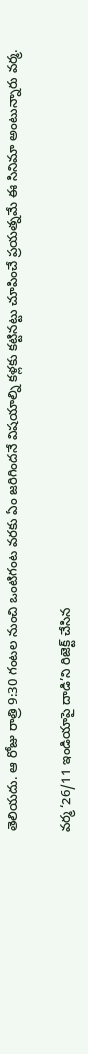తెలియదు. ఆ రోజు రాత్రి 9:30 గంటల నుంచి ఒంటిగంట వరకు ఏం జరిగిందనే విషయాల్ని కళ్లకు కట్టినట్టు చూపించే ప్రయత్నమే ఈ సినిమా అంటున్నారు వర్మ.

వర్మ ‘26/11 ఇండియాపై దాడి’ని రిజెక్ట్ చేసిన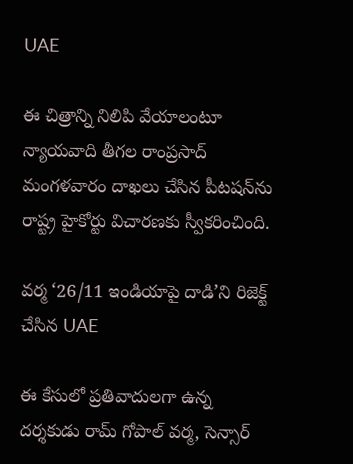UAE

ఈ చిత్రాన్ని నిలిపి వేయాలంటూ న్యాయవాది తీగల రాంప్రసాద్ మంగళవారం దాఖలు చేసిన పీటషన్‌ను రాష్ట్ర హైకోర్టు విచారణకు స్వీకరించింది.

వర్మ ‘26/11 ఇండియాపై దాడి’ని రిజెక్ట్ చేసిన UAE

ఈ కేసులో ప్రతివాదులగా ఉన్న దర్శకుడు రామ్ గోపాల్ వర్మ, సెన్సార్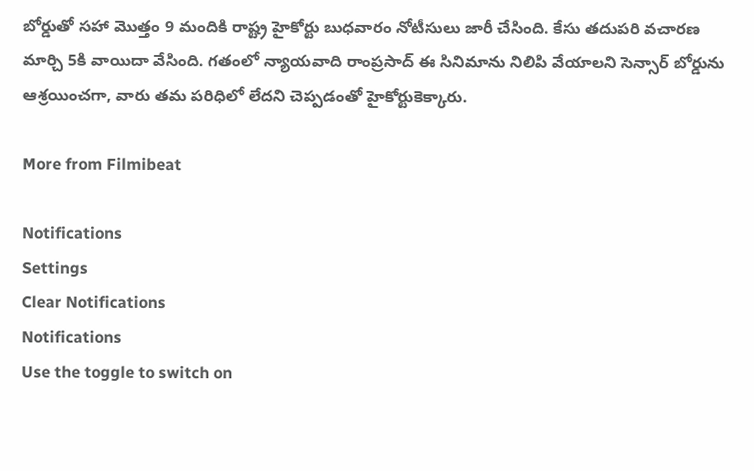బోర్డుతో సహా మొత్తం 9 మందికి రాష్ట్ర హైకోర్టు బుధవారం నోటీసులు జారీ చేసింది. కేసు తదుపరి వచారణ మార్చి 5కి వాయిదా వేసింది. గతంలో న్యాయవాది రాంప్రసాద్ ఈ సినిమాను నిలిపి వేయాలని సెన్సార్ బోర్డును ఆశ్రయించగా, వారు తమ పరిధిలో లేదని చెప్పడంతో హైకోర్టుకెక్కారు.

More from Filmibeat

Notifications
Settings
Clear Notifications
Notifications
Use the toggle to switch on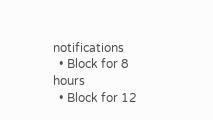notifications
  • Block for 8 hours
  • Block for 12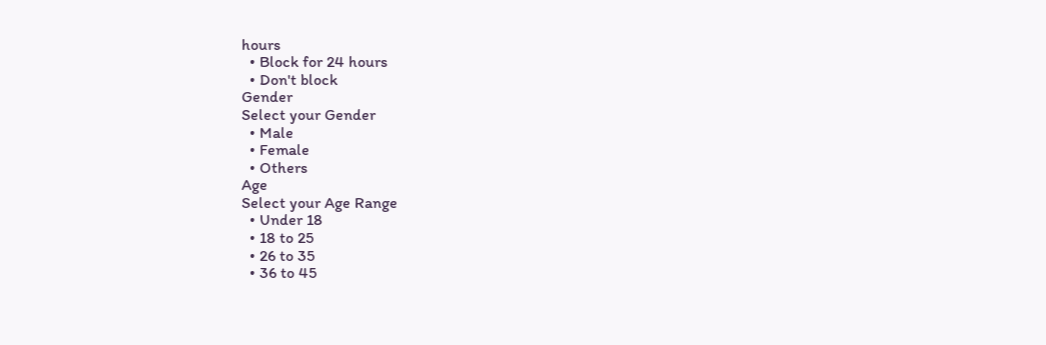hours
  • Block for 24 hours
  • Don't block
Gender
Select your Gender
  • Male
  • Female
  • Others
Age
Select your Age Range
  • Under 18
  • 18 to 25
  • 26 to 35
  • 36 to 45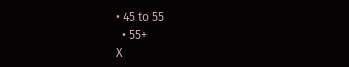• 45 to 55
  • 55+
X